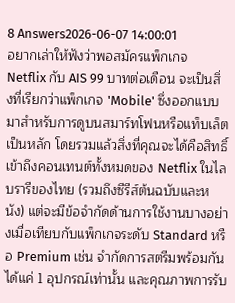8 Answers2026-06-07 14:00:01
อยากเล่าให้ฟังว่าพอสมัครแพ็กเกจ Netflix กับ AIS 99 บาทต่อเดือน จะเป็นสิ่งที่เรียกว่าแพ็กเกจ 'Mobile' ซึ่งออกแบบมาสำหรับการดูบนสมาร์ทโฟนหรือแท็บเล็ตเป็นหลัก โดยรวมแล้วสิ่งที่คุณจะได้คือสิทธิ์เข้าถึงคอนเทนต์ทั้งหมดของ Netflix ในไลบรารีของไทย (รวมถึงซีรีส์ต้นฉบับและหนัง) แต่จะมีข้อจำกัดด้านการใช้งานบางอย่างเมื่อเทียบกับแพ็กเกจระดับ Standard หรือ Premium เช่น จำกัดการสตรีมพร้อมกันได้แค่ 1 อุปกรณ์เท่านั้น และคุณภาพการรับ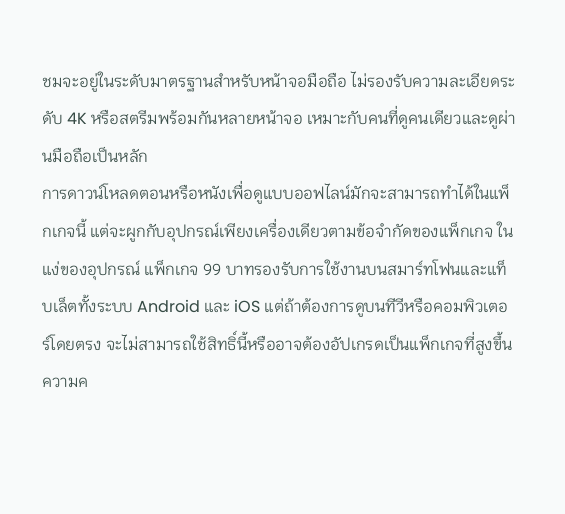ชมจะอยู่ในระดับมาตรฐานสำหรับหน้าจอมือถือ ไม่รองรับความละเอียดระดับ 4K หรือสตรีมพร้อมกันหลายหน้าจอ เหมาะกับคนที่ดูคนเดียวและดูผ่านมือถือเป็นหลัก
การดาวน์โหลดตอนหรือหนังเพื่อดูแบบออฟไลน์มักจะสามารถทำได้ในแพ็กเกจนี้ แต่จะผูกกับอุปกรณ์เพียงเครื่องเดียวตามข้อจำกัดของแพ็กเกจ ในแง่ของอุปกรณ์ แพ็กเกจ 99 บาทรองรับการใช้งานบนสมาร์ทโฟนและแท็บเล็ตทั้งระบบ Android และ iOS แต่ถ้าต้องการดูบนทีวีหรือคอมพิวเตอร์โดยตรง จะไม่สามารถใช้สิทธิ์นี้หรืออาจต้องอัปเกรดเป็นแพ็กเกจที่สูงขึ้น ความค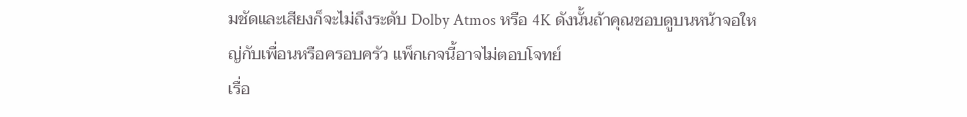มชัดและเสียงก็จะไม่ถึงระดับ Dolby Atmos หรือ 4K ดังนั้นถ้าคุณชอบดูบนหน้าจอใหญ่กับเพื่อนหรือครอบครัว แพ็กเกจนี้อาจไม่ตอบโจทย์
เรื่อ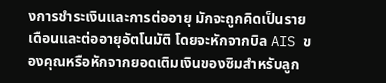งการชำระเงินและการต่ออายุ มักจะถูกคิดเป็นรายเดือนและต่ออายุอัตโนมัติ โดยจะหักจากบิล AIS ของคุณหรือหักจากยอดเติมเงินของซิมสำหรับลูก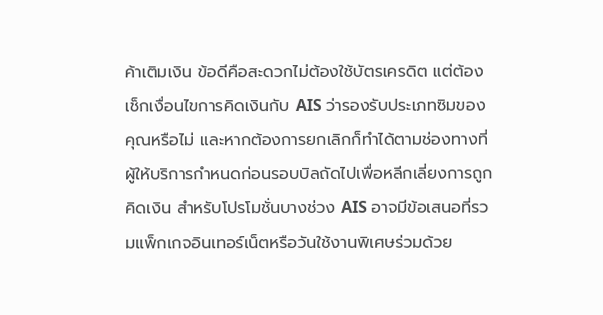ค้าเติมเงิน ข้อดีคือสะดวกไม่ต้องใช้บัตรเครดิต แต่ต้องเช็กเงื่อนไขการคิดเงินกับ AIS ว่ารองรับประเภทซิมของคุณหรือไม่ และหากต้องการยกเลิกก็ทำได้ตามช่องทางที่ผู้ให้บริการกำหนดก่อนรอบบิลถัดไปเพื่อหลีกเลี่ยงการถูกคิดเงิน สำหรับโปรโมชั่นบางช่วง AIS อาจมีข้อเสนอที่รวมแพ็กเกจอินเทอร์เน็ตหรือวันใช้งานพิเศษร่วมด้วย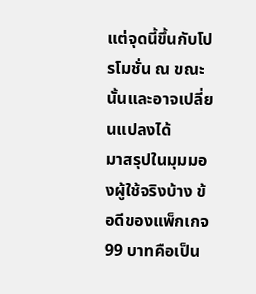แต่จุดนี้ขึ้นกับโปรโมชั่น ณ ขณะนั้นและอาจเปลี่ยนแปลงได้
มาสรุปในมุมมองผู้ใช้จริงบ้าง ข้อดีของแพ็กเกจ 99 บาทคือเป็น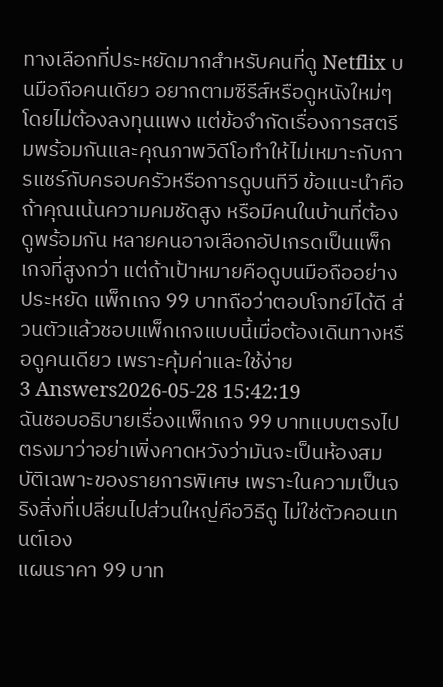ทางเลือกที่ประหยัดมากสำหรับคนที่ดู Netflix บนมือถือคนเดียว อยากตามซีรีส์หรือดูหนังใหม่ๆ โดยไม่ต้องลงทุนแพง แต่ข้อจำกัดเรื่องการสตรีมพร้อมกันและคุณภาพวิดีโอทำให้ไม่เหมาะกับการแชร์กับครอบครัวหรือการดูบนทีวี ข้อแนะนำคือถ้าคุณเน้นความคมชัดสูง หรือมีคนในบ้านที่ต้องดูพร้อมกัน หลายคนอาจเลือกอัปเกรดเป็นแพ็กเกจที่สูงกว่า แต่ถ้าเป้าหมายคือดูบนมือถืออย่างประหยัด แพ็กเกจ 99 บาทถือว่าตอบโจทย์ได้ดี ส่วนตัวแล้วชอบแพ็กเกจแบบนี้เมื่อต้องเดินทางหรือดูคนเดียว เพราะคุ้มค่าและใช้ง่าย
3 Answers2026-05-28 15:42:19
ฉันชอบอธิบายเรื่องแพ็กเกจ 99 บาทแบบตรงไปตรงมาว่าอย่าเพิ่งคาดหวังว่ามันจะเป็นห้องสมบัติเฉพาะของรายการพิเศษ เพราะในความเป็นจริงสิ่งที่เปลี่ยนไปส่วนใหญ่คือวิธีดู ไม่ใช่ตัวคอนเทนต์เอง
แผนราคา 99 บาท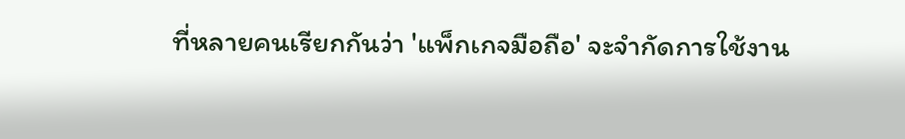ที่หลายคนเรียกกันว่า 'แพ็กเกจมือถือ' จะจำกัดการใช้งาน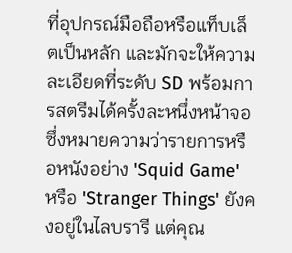ที่อุปกรณ์มือถือหรือแท็บเล็ตเป็นหลัก และมักจะให้ความละเอียดที่ระดับ SD พร้อมการสตรีมได้ครั้งละหนึ่งหน้าจอ ซึ่งหมายความว่ารายการหรือหนังอย่าง 'Squid Game' หรือ 'Stranger Things' ยังคงอยู่ในไลบรารี แต่คุณ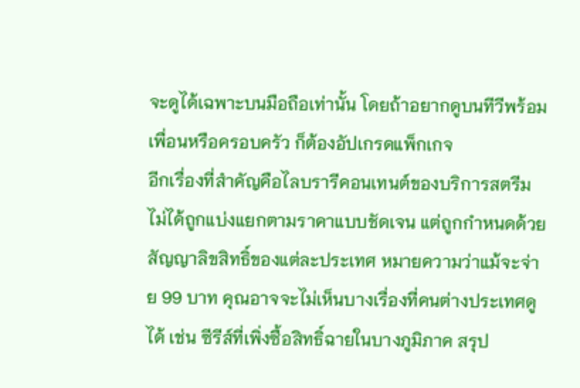จะดูได้เฉพาะบนมือถือเท่านั้น โดยถ้าอยากดูบนทีวีพร้อมเพื่อนหรือครอบครัว ก็ต้องอัปเกรดแพ็กเกจ
อีกเรื่องที่สำคัญคือไลบรารีคอนเทนต์ของบริการสตรีมไม่ได้ถูกแบ่งแยกตามราคาแบบชัดเจน แต่ถูกกำหนดด้วยสัญญาลิขสิทธิ์ของแต่ละประเทศ หมายความว่าแม้จะจ่าย 99 บาท คุณอาจจะไม่เห็นบางเรื่องที่คนต่างประเทศดูได้ เช่น ซีรีส์ที่เพิ่งซื้อสิทธิ์ฉายในบางภูมิภาค สรุป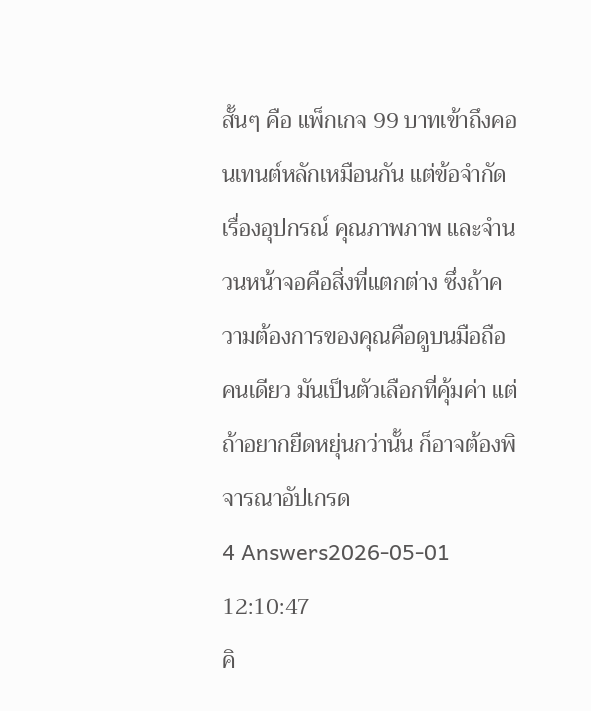สั้นๆ คือ แพ็กเกจ 99 บาทเข้าถึงคอนเทนต์หลักเหมือนกัน แต่ข้อจำกัดเรื่องอุปกรณ์ คุณภาพภาพ และจำนวนหน้าจอคือสิ่งที่แตกต่าง ซึ่งถ้าความต้องการของคุณคือดูบนมือถือคนเดียว มันเป็นตัวเลือกที่คุ้มค่า แต่ถ้าอยากยืดหยุ่นกว่านั้น ก็อาจต้องพิจารณาอัปเกรด
4 Answers2026-05-01 12:10:47
คิ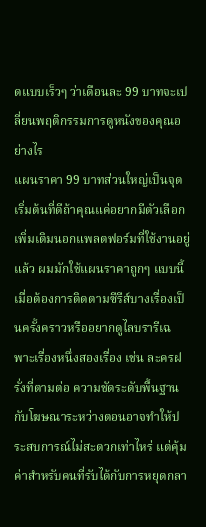ดแบบเร็วๆ ว่าเดือนละ 99 บาทจะเปลี่ยนพฤติกรรมการดูหนังของคุณอย่างไร
แผนราคา 99 บาทส่วนใหญ่เป็นจุดเริ่มต้นที่ดีถ้าคุณแค่อยากมีตัวเลือกเพิ่มเติมนอกแพลตฟอร์มที่ใช้งานอยู่แล้ว ผมมักใช้แผนราคาถูกๆ แบบนี้เมื่อต้องการติดตามซีรีส์บางเรื่องเป็นครั้งคราวหรืออยากดูไลบรารีเฉพาะเรื่องหนึ่งสองเรื่อง เช่น ละครฝรั่งที่ตามต่อ ความชัดระดับพื้นฐานกับโฆษณาระหว่างตอนอาจทำให้ประสบการณ์ไม่สะดวกเท่าไหร่ แต่คุ้มค่าสำหรับคนที่รับได้กับการหยุดกลา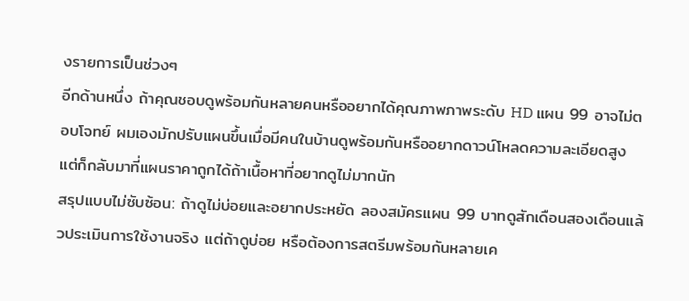งรายการเป็นช่วงๆ
อีกด้านหนึ่ง ถ้าคุณชอบดูพร้อมกันหลายคนหรืออยากได้คุณภาพภาพระดับ HD แผน 99 อาจไม่ตอบโจทย์ ผมเองมักปรับแผนขึ้นเมื่อมีคนในบ้านดูพร้อมกันหรืออยากดาวน์โหลดความละเอียดสูง แต่ก็กลับมาที่แผนราคาถูกได้ถ้าเนื้อหาที่อยากดูไม่มากนัก
สรุปแบบไม่ซับซ้อน: ถ้าดูไม่บ่อยและอยากประหยัด ลองสมัครแผน 99 บาทดูสักเดือนสองเดือนแล้วประเมินการใช้งานจริง แต่ถ้าดูบ่อย หรือต้องการสตรีมพร้อมกันหลายเค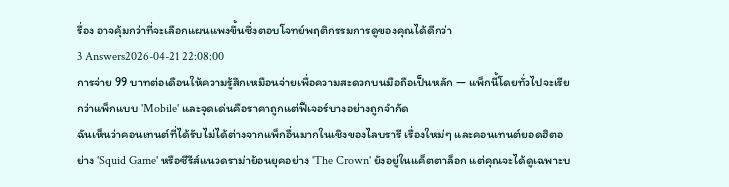รื่อง อาจคุ้มกว่าที่จะเลือกแผนแพงขึ้นซึ่งตอบโจทย์พฤติกรรมการดูของคุณได้ดีกว่า
3 Answers2026-04-21 22:08:00
การจ่าย 99 บาทต่อเดือนให้ความรู้สึกเหมือนจ่ายเพื่อความสะดวกบนมือถือเป็นหลัก — แพ็กนี้โดยทั่วไปจะเรียกว่าแพ็กแบบ 'Mobile' และจุดเด่นคือราคาถูกแต่ฟีเจอร์บางอย่างถูกจำกัด
ฉันเห็นว่าคอนเทนต์ที่ได้รับไม่ได้ต่างจากแพ็กอื่นมากในเชิงของไลบรารี เรื่องใหม่ๆ และคอนเทนต์ยอดฮิตอย่าง 'Squid Game' หรือซีรีส์แนวดราม่าย้อนยุคอย่าง 'The Crown' ยังอยู่ในแค็ตตาล็อก แต่คุณจะได้ดูเฉพาะบ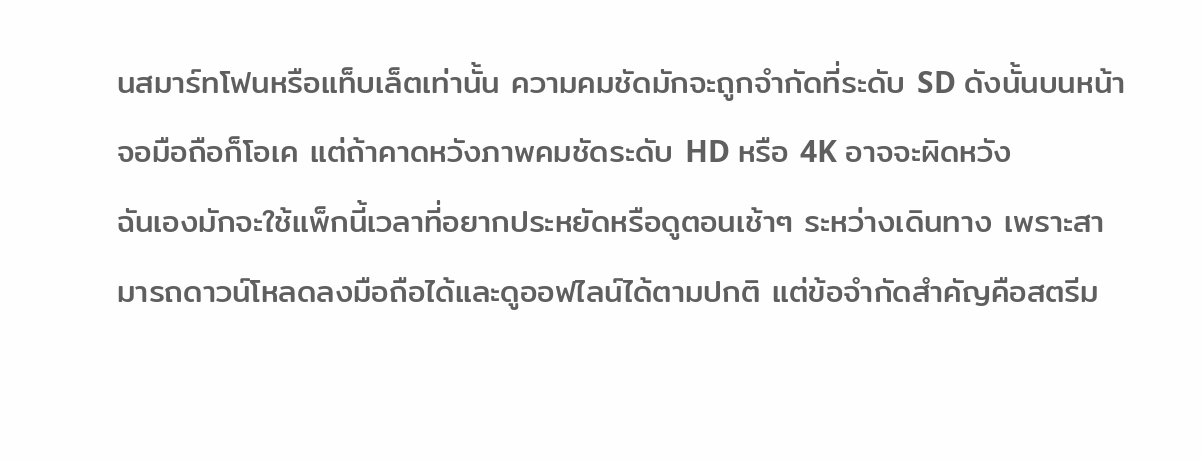นสมาร์ทโฟนหรือแท็บเล็ตเท่านั้น ความคมชัดมักจะถูกจำกัดที่ระดับ SD ดังนั้นบนหน้าจอมือถือก็โอเค แต่ถ้าคาดหวังภาพคมชัดระดับ HD หรือ 4K อาจจะผิดหวัง
ฉันเองมักจะใช้แพ็กนี้เวลาที่อยากประหยัดหรือดูตอนเช้าๆ ระหว่างเดินทาง เพราะสามารถดาวน์โหลดลงมือถือได้และดูออฟไลน์ได้ตามปกติ แต่ข้อจำกัดสำคัญคือสตรีม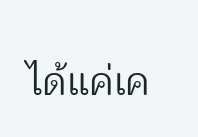ได้แค่เค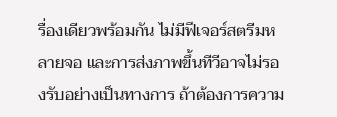รื่องเดียวพร้อมกัน ไม่มีฟีเจอร์สตรีมหลายจอ และการส่งภาพขึ้นทีวีอาจไม่รองรับอย่างเป็นทางการ ถ้าต้องการความ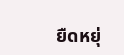ยืดหยุ่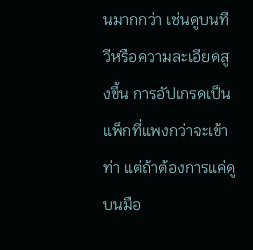นมากกว่า เช่นดูบนทีวีหรือความละเอียดสูงขึ้น การอัปเกรดเป็นแพ็กที่แพงกว่าจะเข้าท่า แต่ถ้าต้องการแค่ดูบนมือ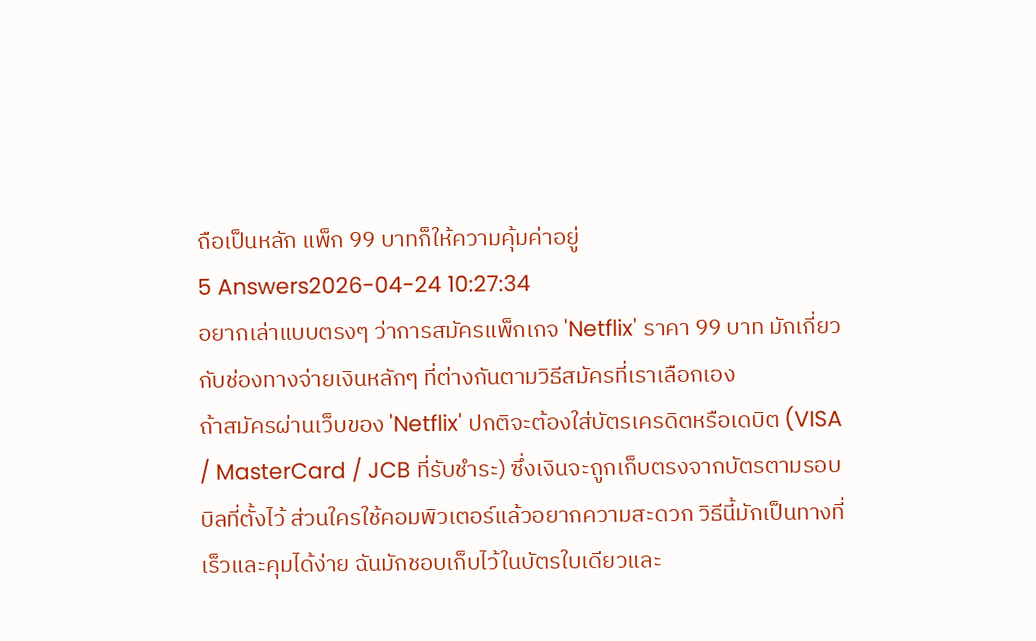ถือเป็นหลัก แพ็ก 99 บาทก็ให้ความคุ้มค่าอยู่
5 Answers2026-04-24 10:27:34
อยากเล่าแบบตรงๆ ว่าการสมัครแพ็กเกจ 'Netflix' ราคา 99 บาท มักเกี่ยวกับช่องทางจ่ายเงินหลักๆ ที่ต่างกันตามวิธีสมัครที่เราเลือกเอง
ถ้าสมัครผ่านเว็บของ 'Netflix' ปกติจะต้องใส่บัตรเครดิตหรือเดบิต (VISA / MasterCard / JCB ที่รับชำระ) ซึ่งเงินจะถูกเก็บตรงจากบัตรตามรอบบิลที่ตั้งไว้ ส่วนใครใช้คอมพิวเตอร์แล้วอยากความสะดวก วิธีนี้มักเป็นทางที่เร็วและคุมได้ง่าย ฉันมักชอบเก็บไว้ในบัตรใบเดียวและ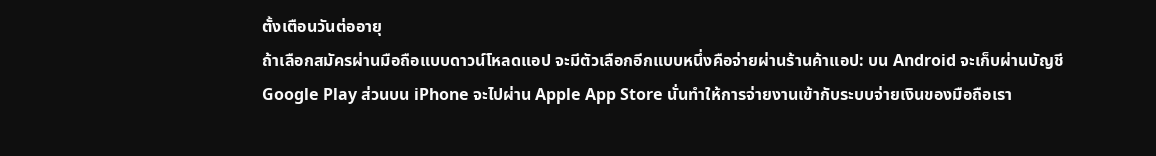ตั้งเตือนวันต่ออายุ
ถ้าเลือกสมัครผ่านมือถือแบบดาวน์โหลดแอป จะมีตัวเลือกอีกแบบหนึ่งคือจ่ายผ่านร้านค้าแอป: บน Android จะเก็บผ่านบัญชี Google Play ส่วนบน iPhone จะไปผ่าน Apple App Store นั่นทำให้การจ่ายงานเข้ากับระบบจ่ายเงินของมือถือเรา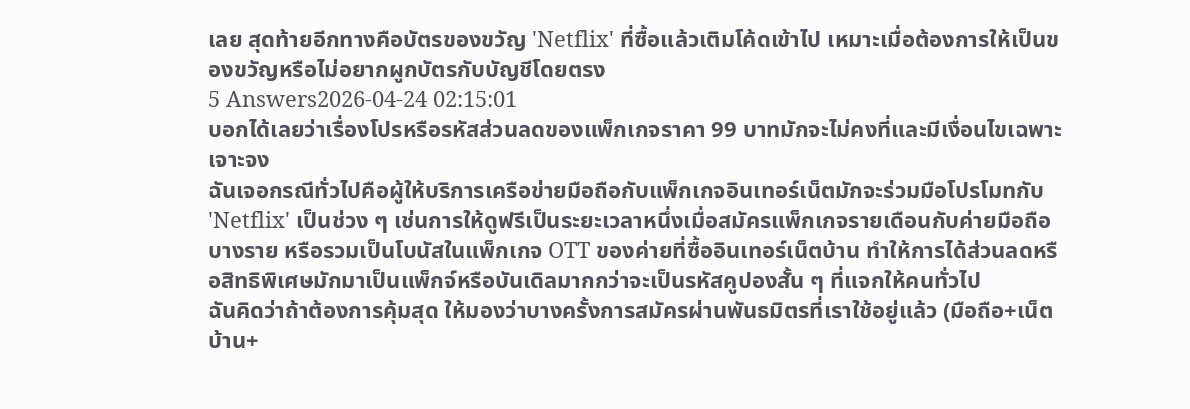เลย สุดท้ายอีกทางคือบัตรของขวัญ 'Netflix' ที่ซื้อแล้วเติมโค้ดเข้าไป เหมาะเมื่อต้องการให้เป็นของขวัญหรือไม่อยากผูกบัตรกับบัญชีโดยตรง
5 Answers2026-04-24 02:15:01
บอกได้เลยว่าเรื่องโปรหรือรหัสส่วนลดของแพ็กเกจราคา 99 บาทมักจะไม่คงที่และมีเงื่อนไขเฉพาะเจาะจง
ฉันเจอกรณีทั่วไปคือผู้ให้บริการเครือข่ายมือถือกับแพ็กเกจอินเทอร์เน็ตมักจะร่วมมือโปรโมทกับ 'Netflix' เป็นช่วง ๆ เช่นการให้ดูฟรีเป็นระยะเวลาหนึ่งเมื่อสมัครแพ็กเกจรายเดือนกับค่ายมือถือบางราย หรือรวมเป็นโบนัสในแพ็กเกจ OTT ของค่ายที่ซื้ออินเทอร์เน็ตบ้าน ทำให้การได้ส่วนลดหรือสิทธิพิเศษมักมาเป็นแพ็กจ์หรือบันเดิลมากกว่าจะเป็นรหัสคูปองสั้น ๆ ที่แจกให้คนทั่วไป
ฉันคิดว่าถ้าต้องการคุ้มสุด ให้มองว่าบางครั้งการสมัครผ่านพันธมิตรที่เราใช้อยู่แล้ว (มือถือ+เน็ตบ้าน+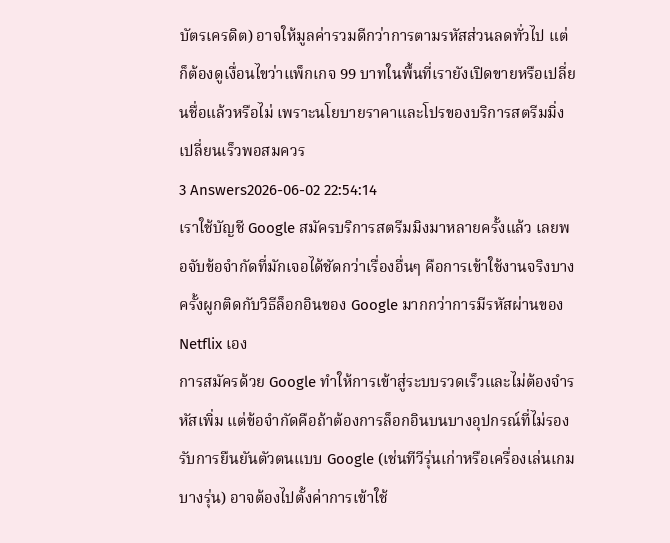บัตรเครดิต) อาจให้มูลค่ารวมดีกว่าการตามรหัสส่วนลดทั่วไป แต่ก็ต้องดูเงื่อนไขว่าแพ็กเกจ 99 บาทในพื้นที่เรายังเปิดขายหรือเปลี่ยนชื่อแล้วหรือไม่ เพราะนโยบายราคาและโปรของบริการสตรีมมิ่งเปลี่ยนเร็วพอสมควร
3 Answers2026-06-02 22:54:14
เราใช้บัญชี Google สมัครบริการสตรีมมิงมาหลายครั้งแล้ว เลยพอจับข้อจำกัดที่มักเจอได้ชัดกว่าเรื่องอื่นๆ คือการเข้าใช้งานจริงบางครั้งผูกติดกับวิธีล็อกอินของ Google มากกว่าการมีรหัสผ่านของ Netflix เอง
การสมัครด้วย Google ทำให้การเข้าสู่ระบบรวดเร็วและไม่ต้องจำรหัสเพิ่ม แต่ข้อจำกัดคือถ้าต้องการล็อกอินบนบางอุปกรณ์ที่ไม่รองรับการยืนยันตัวตนแบบ Google (เช่นทีวีรุ่นเก่าหรือเครื่องเล่นเกมบางรุ่น) อาจต้องไปตั้งค่าการเข้าใช้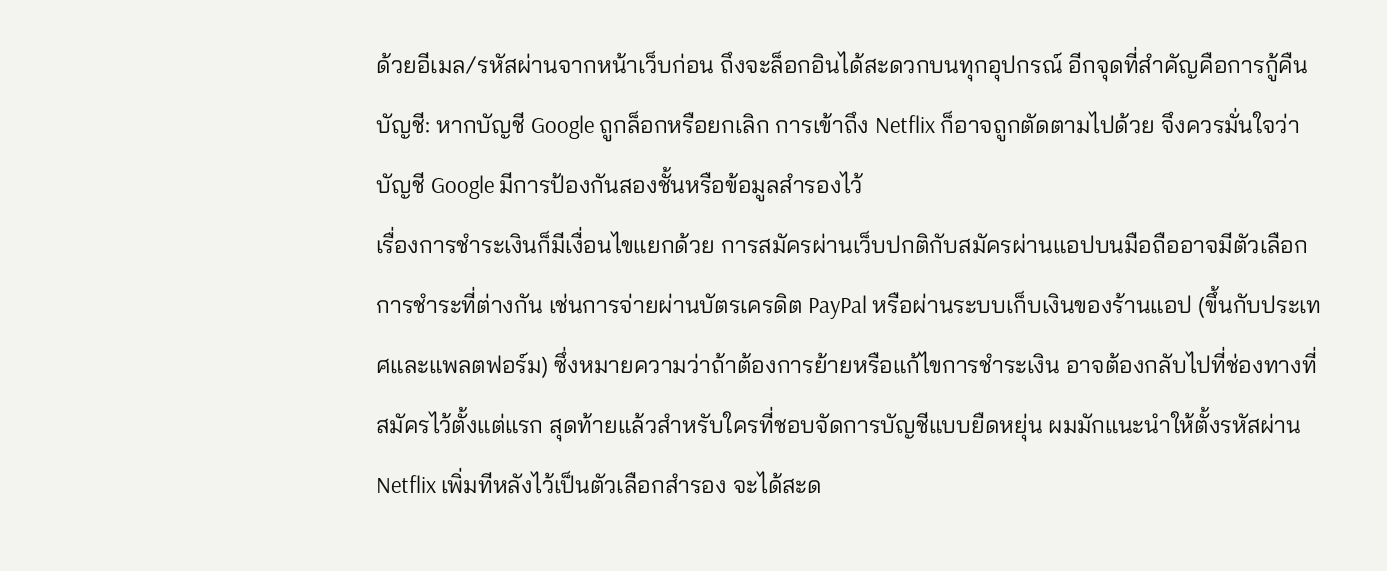ด้วยอีเมล/รหัสผ่านจากหน้าเว็บก่อน ถึงจะล็อกอินได้สะดวกบนทุกอุปกรณ์ อีกจุดที่สำคัญคือการกู้คืนบัญชี: หากบัญชี Google ถูกล็อกหรือยกเลิก การเข้าถึง Netflix ก็อาจถูกตัดตามไปด้วย จึงควรมั่นใจว่าบัญชี Google มีการป้องกันสองชั้นหรือข้อมูลสำรองไว้
เรื่องการชำระเงินก็มีเงื่อนไขแยกด้วย การสมัครผ่านเว็บปกติกับสมัครผ่านแอปบนมือถืออาจมีตัวเลือกการชำระที่ต่างกัน เช่นการจ่ายผ่านบัตรเครดิต PayPal หรือผ่านระบบเก็บเงินของร้านแอป (ขึ้นกับประเทศและแพลตฟอร์ม) ซึ่งหมายความว่าถ้าต้องการย้ายหรือแก้ไขการชำระเงิน อาจต้องกลับไปที่ช่องทางที่สมัครไว้ตั้งแต่แรก สุดท้ายแล้วสำหรับใครที่ชอบจัดการบัญชีแบบยืดหยุ่น ผมมักแนะนำให้ตั้งรหัสผ่าน Netflix เพิ่มทีหลังไว้เป็นตัวเลือกสำรอง จะได้สะด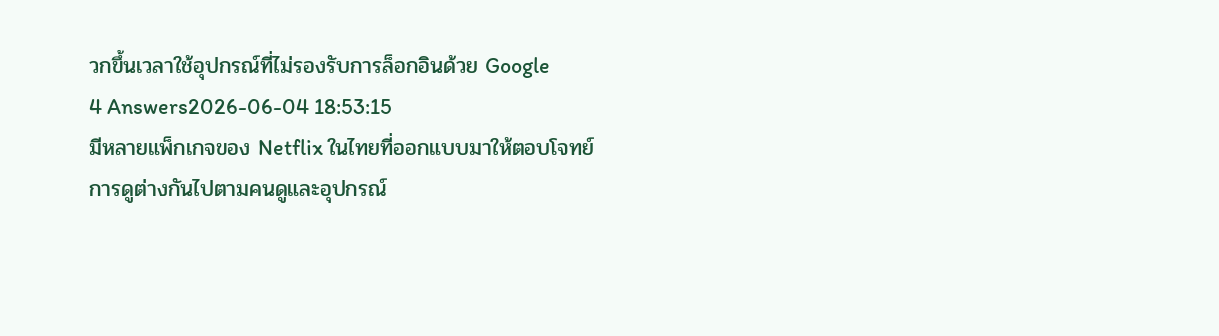วกขึ้นเวลาใช้อุปกรณ์ที่ไม่รองรับการล็อกอินด้วย Google
4 Answers2026-06-04 18:53:15
มีหลายแพ็กเกจของ Netflix ในไทยที่ออกแบบมาให้ตอบโจทย์การดูต่างกันไปตามคนดูและอุปกรณ์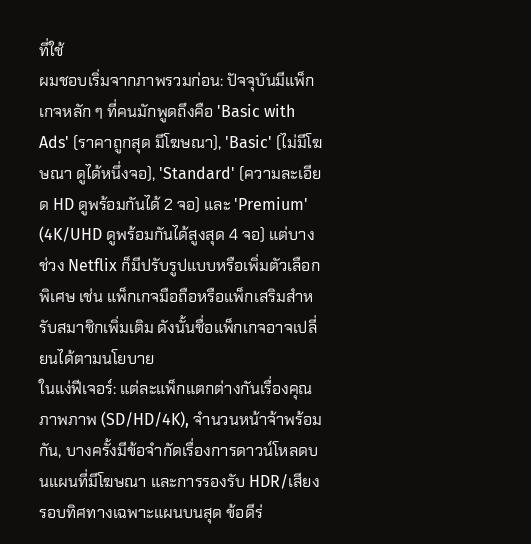ที่ใช้
ผมชอบเริ่มจากภาพรวมก่อน: ปัจจุบันมีแพ็กเกจหลัก ๆ ที่คนมักพูดถึงคือ 'Basic with Ads' (ราคาถูกสุด มีโฆษณา), 'Basic' (ไม่มีโฆษณา ดูได้หนึ่งจอ), 'Standard' (ความละเอียด HD ดูพร้อมกันได้ 2 จอ) และ 'Premium' (4K/UHD ดูพร้อมกันได้สูงสุด 4 จอ) แต่บางช่วง Netflix ก็มีปรับรูปแบบหรือเพิ่มตัวเลือกพิเศษ เช่น แพ็กเกจมือถือหรือแพ็กเสริมสำหรับสมาชิกเพิ่มเติม ดังนั้นชื่อแพ็กเกจอาจเปลี่ยนได้ตามนโยบาย
ในแง่ฟีเจอร์: แต่ละแพ็กแตกต่างกันเรื่องคุณภาพภาพ (SD/HD/4K), จำนวนหน้าจ้าพร้อมกัน, บางครั้งมีข้อจำกัดเรื่องการดาวน์โหลดบนแผนที่มีโฆษณา และการรองรับ HDR/เสียงรอบทิศทางเฉพาะแผนบนสุด ข้อดีร่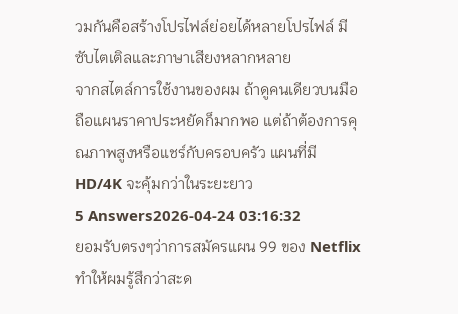วมกันคือสร้างโปรไฟล์ย่อยได้หลายโปรไฟล์ มีซับไตเติลและภาษาเสียงหลากหลาย
จากสไตล์การใช้งานของผม ถ้าดูคนเดียวบนมือถือแผนราคาประหยัดก็มากพอ แต่ถ้าต้องการคุณภาพสูงหรือแชร์กับครอบครัว แผนที่มี HD/4K จะคุ้มกว่าในระยะยาว
5 Answers2026-04-24 03:16:32
ยอมรับตรงๆว่าการสมัครแผน 99 ของ Netflix ทำให้ผมรู้สึกว่าสะด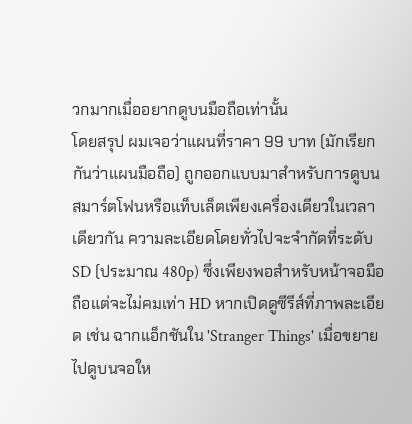วกมากเมื่ออยากดูบนมือถือเท่านั้น
โดยสรุป ผมเจอว่าแผนที่ราคา 99 บาท (มักเรียกกันว่าแผนมือถือ) ถูกออกแบบมาสำหรับการดูบนสมาร์ตโฟนหรือแท็บเล็ตเพียงเครื่องเดียวในเวลาเดียวกัน ความละเอียดโดยทั่วไปจะจำกัดที่ระดับ SD (ประมาณ 480p) ซึ่งเพียงพอสำหรับหน้าจอมือถือแต่จะไม่คมเท่า HD หากเปิดดูซีรีส์ที่ภาพละเอียด เช่น ฉากแอ็กชันใน 'Stranger Things' เมื่อขยายไปดูบนจอให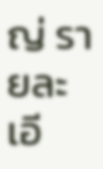ญ่ รายละเอี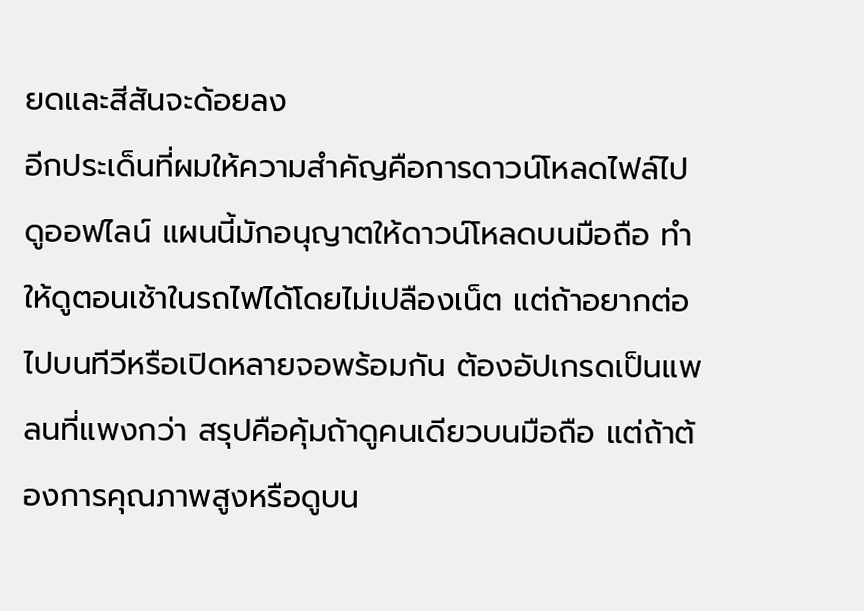ยดและสีสันจะด้อยลง
อีกประเด็นที่ผมให้ความสำคัญคือการดาวน์โหลดไฟล์ไปดูออฟไลน์ แผนนี้มักอนุญาตให้ดาวน์โหลดบนมือถือ ทำให้ดูตอนเช้าในรถไฟได้โดยไม่เปลืองเน็ต แต่ถ้าอยากต่อไปบนทีวีหรือเปิดหลายจอพร้อมกัน ต้องอัปเกรดเป็นแพลนที่แพงกว่า สรุปคือคุ้มถ้าดูคนเดียวบนมือถือ แต่ถ้าต้องการคุณภาพสูงหรือดูบน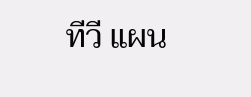ทีวี แผน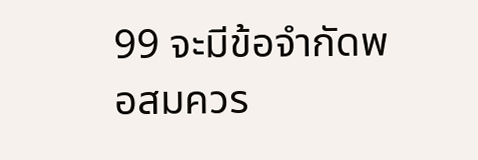99 จะมีข้อจำกัดพอสมควร